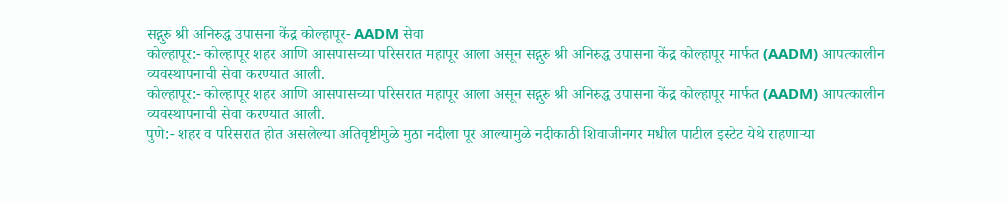सद्गुरु श्री अनिरुद्ध उपासना केंद्र कोल्हापूर- AADM सेवा
कोल्हापूर:- कोल्हापूर शहर आणि आसपासच्या परिसरात महापूर आला असून सद्गुरु श्री अनिरुद्ध उपासना केंद्र कोल्हापूर मार्फत (AADM) आपत्कालीन व्यवस्थापनाची सेवा करण्यात आली.
कोल्हापूर:- कोल्हापूर शहर आणि आसपासच्या परिसरात महापूर आला असून सद्गुरु श्री अनिरुद्ध उपासना केंद्र कोल्हापूर मार्फत (AADM) आपत्कालीन व्यवस्थापनाची सेवा करण्यात आली.
पुणे:- शहर व परिसरात होत असलेल्या अतिवृष्टीमुळे मुठा नदीला पूर आल्यामुळे नदीकाठी शिवाजीनगर मधील पाटील इस्टेट येथे राहणाऱ्या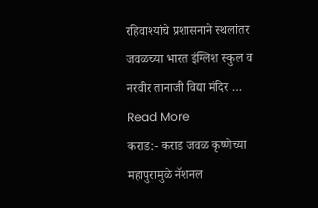रहिवाश्यांचे प्रशासनाने स्थलांतर जवळच्या भारत इंग्लिश स्कुल व नरवीर तानाजी विद्या मंदिर … Read More
कराड:- कराड जवळ कृष्णेच्या महापुरामुळे नॅशनल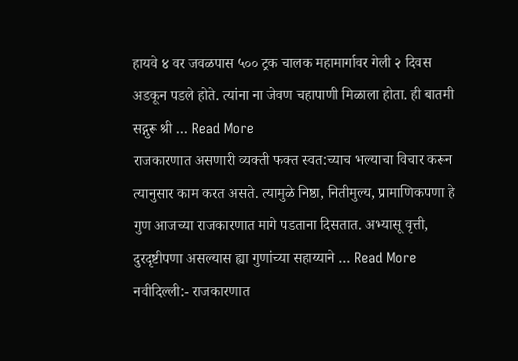हायवे ४ वर जवळपास ५०० ट्रक चालक महामार्गावर गेली २ दिवस अडकून पडले होते. त्यांना ना जेवण चहापाणी मिळाला होता. ही बातमी सद्गुरू श्री … Read More
राजकारणात असणारी व्यक्ती फक्त स्वत:च्याच भल्याचा विचार करून त्यानुसार काम करत असते. त्यामुळे निष्ठा, नितीमुल्य, प्रामाणिकपणा हे गुण आजच्या राजकारणात मागे पडताना दिसतात. अभ्यासू वृत्ती, दुरदृष्टीपणा असल्यास ह्या गुणांच्या सहाय्याने … Read More
नवीदिल्ली:- राजकारणात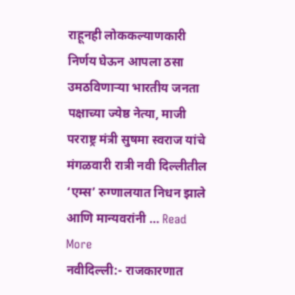राहूनही लोककल्याणकारी निर्णय घेऊन आपला ठसा उमठविणाऱ्या भारतीय जनता पक्षाच्या ज्येष्ठ नेत्या, माजी परराष्ट्र मंत्री सुषमा स्वराज यांचे मंगळवारी रात्री नवी दिल्लीतील ‘एम्स’ रुग्णालयात निधन झाले आणि मान्यवरांनी … Read More
नवीदिल्ली:- राजकारणात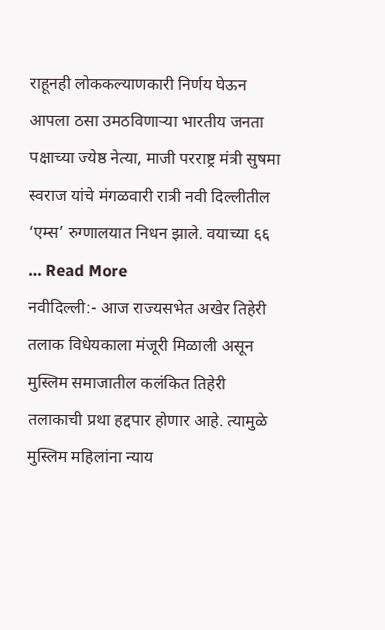राहूनही लोककल्याणकारी निर्णय घेऊन आपला ठसा उमठविणाऱ्या भारतीय जनता पक्षाच्या ज्येष्ठ नेत्या, माजी परराष्ट्र मंत्री सुषमा स्वराज यांचे मंगळवारी रात्री नवी दिल्लीतील ‘एम्स’ रुग्णालयात निधन झाले. वयाच्या ६६ … Read More
नवीदिल्ली:- आज राज्यसभेत अखेर तिहेरी तलाक विधेयकाला मंजूरी मिळाली असून मुस्लिम समाजातील कलंकित तिहेरी तलाकाची प्रथा हद्दपार होणार आहे. त्यामुळे मुस्लिम महिलांना न्याय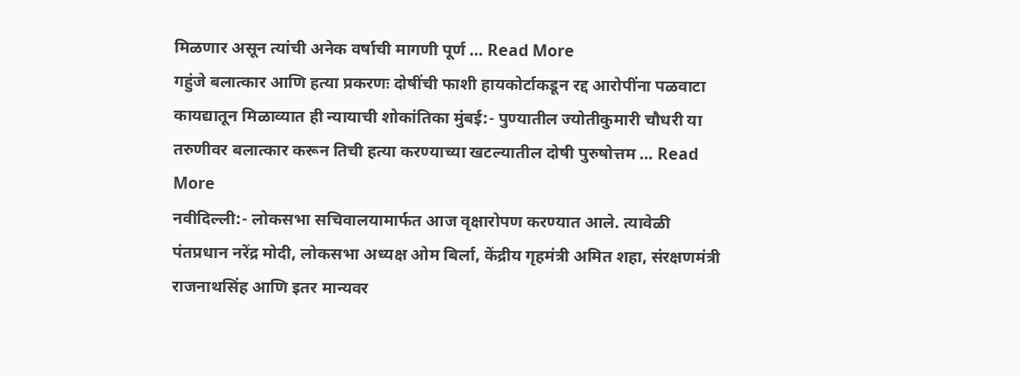मिळणार असून त्यांची अनेक वर्षाची मागणी पूर्ण … Read More
गहुंजे बलात्कार आणि हत्या प्रकरणः दोषींची फाशी हायकोर्टाकडून रद्द आरोपींना पळवाटा कायद्यातून मिळाव्यात ही न्यायाची शोकांतिका मुंबई:- पुण्यातील ज्योतीकुमारी चौधरी या तरुणीवर बलात्कार करून तिची हत्या करण्याच्या खटल्यातील दोषी पुरुषोत्तम … Read More
नवीदिल्ली:- लोकसभा सचिवालयामार्फत आज वृक्षारोपण करण्यात आले. त्यावेळी पंतप्रधान नरेंद्र मोदी, लोकसभा अध्यक्ष ओम बिर्ला, केंद्रीय गृहमंत्री अमित शहा, संरक्षणमंत्री राजनाथसिंह आणि इतर मान्यवर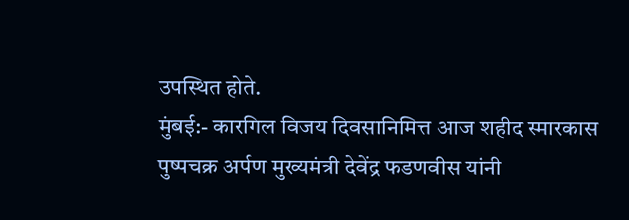उपस्थित होते.
मुंबई:- कारगिल विजय दिवसानिमित्त आज शहीद स्मारकास पुष्पचक्र अर्पण मुख्यमंत्री देवेंद्र फडणवीस यांनी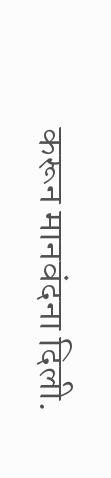करून मानवंदना दिली.